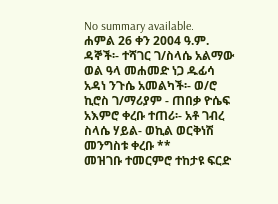No summary available.
ሐምል 26 ቀን 2004 ዓ.ም.
ዳኞች፡- ተሻገር ገ/ስላሴ አልማው ወል ዓላ መሐመድ ነጋ ዱፊሳ አዳነ ንጉሴ አመልካች፡- ወ/ሮ ኪሮስ ገ/ማሪያም - ጠበቃ ዮሴፍ አእምሮ ቀረቡ ተጠሪ፡- አቶ ገብረ ስላሴ ሃይል- ወኪል ወርቅነሽ መንግስቱ ቀረቡ **
መዝገቡ ተመርምሮ ተከታዩ ፍርድ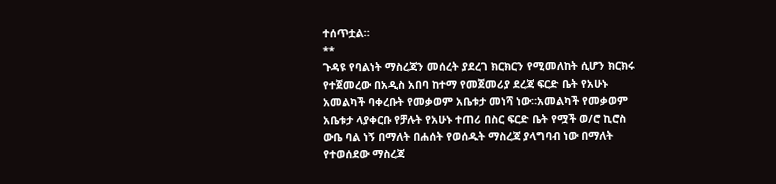ተሰጥቷል።
**
ጉዳዩ የባልነት ማስረጃን መሰረት ያደረገ ክርክርን የሚመለከት ሲሆን ክርክሩ የተጀመረው በአዲስ አበባ ከተማ የመጀመሪያ ደረጃ ፍርድ ቤት የአሁኑ አመልካች ባቀረቡት የመቃወም አቤቱታ መነሻ ነው።አመልካች የመቃወም አቤቱታ ላያቀርቡ የቻሉት የአሁኑ ተጠሪ በስር ፍርድ ቤት የሟች ወ/ሮ ኪሮስ ውቤ ባል ነኝ በማለት በሐሰት የወሰዱት ማስረጃ ያላግባብ ነው በማለት የተወሰደው ማስረጃ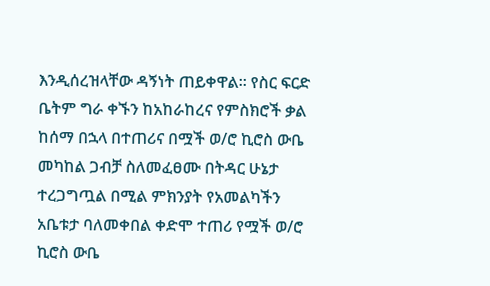እንዲሰረዝላቸው ዳኝነት ጠይቀዋል። የስር ፍርድ ቤትም ግራ ቀኙን ከአከራከረና የምስክሮች ቃል ከሰማ በኋላ በተጠሪና በሟች ወ/ሮ ኪሮስ ውቤ መካከል ጋብቻ ስለመፈፀሙ በትዳር ሁኔታ ተረጋግጧል በሚል ምክንያት የአመልካችን አቤቱታ ባለመቀበል ቀድሞ ተጠሪ የሟች ወ/ሮ ኪሮስ ውቤ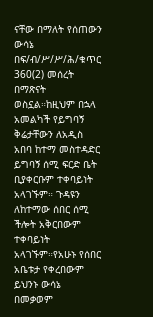ናቸው በማለት የሰጠውን ውሳኔ በፍ/ብ/ሥ/ሥ/ሕ/ቁጥር 360(2) መሰረት በማጽናት ወስኗል።ከዚህም በኋላ አመልካች የይግባኝ ቅሬታቸውን ለአዲስ አበባ ከተማ መስተዳድር ይግባኝ ሰሚ ፍርድ ቤት ቢያቀርቡም ተቀባይነት አላገኙም። ጉዳዩን ለከተማው ሰበር ሰሚ ችሎት አቅርበውም ተቀባይነት አላገኙም።የአሁኑ የሰበር አቤቱታ የቀረበውም ይህንኑ ውሳኔ በመቃወም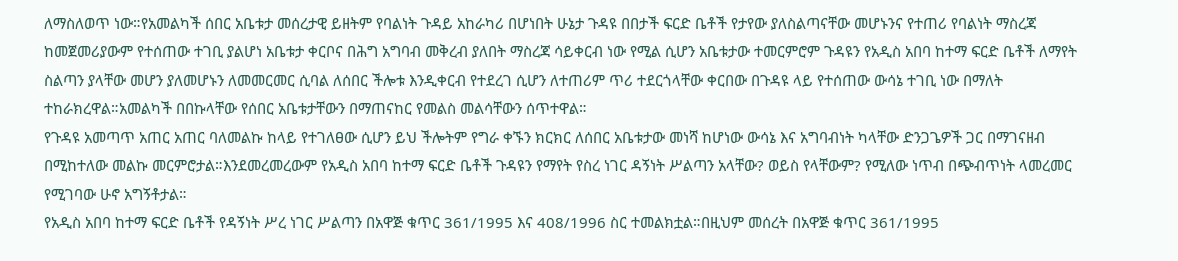ለማስለወጥ ነው።የአመልካች ሰበር አቤቱታ መሰረታዊ ይዘትም የባልነት ጉዳይ አከራካሪ በሆነበት ሁኔታ ጉዳዩ በበታች ፍርድ ቤቶች የታየው ያለስልጣናቸው መሆኑንና የተጠሪ የባልነት ማስረጃ ከመጀመሪያውም የተሰጠው ተገቢ ያልሆነ አቤቱታ ቀርቦና በሕግ አግባብ መቅረብ ያለበት ማስረጃ ሳይቀርብ ነው የሚል ሲሆን አቤቱታው ተመርምሮም ጉዳዩን የአዲስ አበባ ከተማ ፍርድ ቤቶች ለማየት ስልጣን ያላቸው መሆን ያለመሆኑን ለመመርመር ሲባል ለሰበር ችሎቱ እንዲቀርብ የተደረገ ሲሆን ለተጠሪም ጥሪ ተደርጎላቸው ቀርበው በጉዳዩ ላይ የተሰጠው ውሳኔ ተገቢ ነው በማለት ተከራክረዋል።አመልካች በበኩላቸው የሰበር አቤቱታቸውን በማጠናከር የመልስ መልሳቸውን ሰጥተዋል።
የጉዳዩ አመጣጥ አጠር አጠር ባለመልኩ ከላይ የተገለፀው ሲሆን ይህ ችሎትም የግራ ቀኙን ክርክር ለሰበር አቤቱታው መነሻ ከሆነው ውሳኔ እና አግባብነት ካላቸው ድንጋጌዎች ጋር በማገናዘብ በሚከተለው መልኩ መርምሮታል።እንደመረመረውም የአዲስ አበባ ከተማ ፍርድ ቤቶች ጉዳዩን የማየት የስረ ነገር ዳኝነት ሥልጣን አላቸው? ወይስ የላቸውም? የሚለው ነጥብ በጭብጥነት ላመረመር የሚገባው ሁኖ አግኝቶታል።
የአዲስ አበባ ከተማ ፍርድ ቤቶች የዳኝነት ሥረ ነገር ሥልጣን በአዋጅ ቁጥር 361/1995 እና 408/1996 ስር ተመልክቷል።በዚህም መሰረት በአዋጅ ቁጥር 361/1995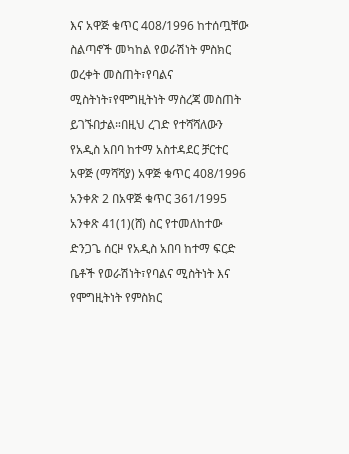እና አዋጅ ቁጥር 408/1996 ከተሰጧቸው ስልጣኖች መካከል የወራሽነት ምስክር ወረቀት መስጠት፣የባልና ሚስትነት፣የሞግዚትነት ማስረጃ መስጠት ይገኙበታል።በዚህ ረገድ የተሻሻለውን የአዲስ አበባ ከተማ አስተዳደር ቻርተር አዋጅ (ማሻሻያ) አዋጅ ቁጥር 408/1996 አንቀጽ 2 በአዋጅ ቁጥር 361/1995 አንቀጽ 41(1)(ሸ) ስር የተመለከተው ድንጋጌ ሰርዞ የአዲስ አበባ ከተማ ፍርድ ቤቶች የወራሽነት፣የባልና ሚስትነት እና የሞግዚትነት የምስክር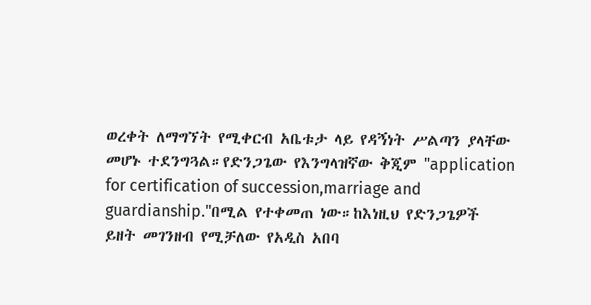ወረቀት ለማግኘት የሚቀርብ አቤቱታ ላይ የዳኝነት ሥልጣን ያላቸው መሆኑ ተደንግጓል።የድንጋጌው የእንግላዝኛው ቅጂም "application for certification of succession,marriage and guardianship."በሚል የተቀመጠ ነው።ከእነዚህ የድንጋጌዎች ይዘት መገንዘብ የሚቻለው የአዲስ አበባ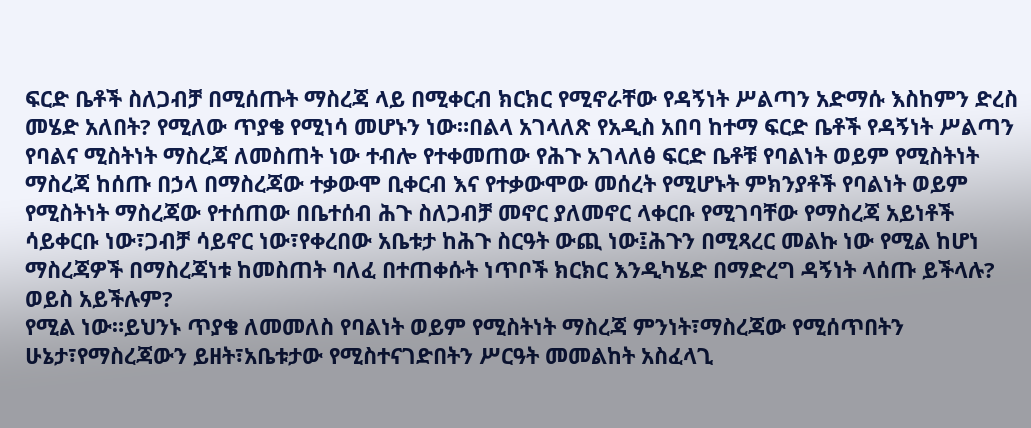ፍርድ ቤቶች ስለጋብቻ በሚሰጡት ማስረጃ ላይ በሚቀርብ ክርክር የሚኖራቸው የዳኝነት ሥልጣን አድማሱ እስከምን ድረስ መሄድ አለበት? የሚለው ጥያቄ የሚነሳ መሆኑን ነው።በልላ አገላለጽ የአዲስ አበባ ከተማ ፍርድ ቤቶች የዳኝነት ሥልጣን የባልና ሚስትነት ማስረጃ ለመስጠት ነው ተብሎ የተቀመጠው የሕጉ አገላለፅ ፍርድ ቤቶቹ የባልነት ወይም የሚስትነት ማስረጃ ከሰጡ በኃላ በማስረጃው ተቃውሞ ቢቀርብ እና የተቃውሞው መሰረት የሚሆኑት ምክንያቶች የባልነት ወይም የሚስትነት ማስረጃው የተሰጠው በቤተሰብ ሕጉ ስለጋብቻ መኖር ያለመኖር ላቀርቡ የሚገባቸው የማስረጃ አይነቶች ሳይቀርቡ ነው፣ጋብቻ ሳይኖር ነው፣የቀረበው አቤቱታ ከሕጉ ስርዓት ውጪ ነው፤ሕጉን በሚጻረር መልኩ ነው የሚል ከሆነ ማስረጃዎች በማስረጃነቱ ከመስጠት ባለፈ በተጠቀሱት ነጥቦች ክርክር እንዲካሄድ በማድረግ ዳኝነት ላሰጡ ይችላሉ? ወይስ አይችሉም?
የሚል ነው።ይህንኑ ጥያቄ ለመመለስ የባልነት ወይም የሚስትነት ማስረጃ ምንነት፣ማስረጃው የሚሰጥበትን ሁኔታ፣የማስረጃውን ይዘት፣አቤቱታው የሚስተናገድበትን ሥርዓት መመልከት አስፈላጊ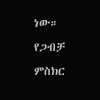ነው።
የጋብቻ ምስክር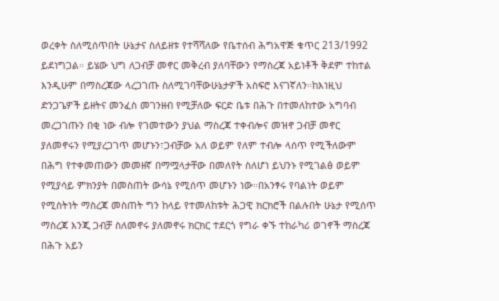ወረቀት ስለሚሰጥበት ሁኔታና ስለይዘቱ የተሻሻለው የቤተሰብ ሕግአዋጅ ቁጥር 213/1992 ይደነግጋል። ይሄው ህግ ለጋብቻ መኖር መቅረብ ያለባቸውን የማስረጃ አይነቶች ቅደም ተከተል እንዲሁም በማስረጃው ላረጋገጡ ስለሚገባቸውሁኔታዎች አስፍሮ እናገኛለን።ከእነዚህ ድንጋጌዎች ይዘትና መንፈስ መገንዘብ የሚቻለው ፍርድ ቤቱ በሕጉ በተመለከተው አግባብ መረጋገጡን በቂ ነው ብሎ የገመተውን ያህል ማስረጃ ተቀብሎና መዝኖ ጋብቻ መኖር ያለመኖሩን የሚያረጋገጥ መሆኑን፣ጋብቻው አለ ወይም የለም ተብሎ ላሰጥ የሚችለውም በሕግ የተቀመጠውን መመዘኛ በማሟላታቸው በመለየት ስለሆነ ይህንኑ የሚገልፅ ወይም የሚያሳይ ምክንያት በመስጠት ውሳኔ የሚሰጥ መሆኑን ነው።በአንፃሩ የባልነት ወይም የሚስትነት ማስረጃ መስጠት ግን ከላይ የተመለከቱት ሕጋዊ ክርክሮች በልሉበት ሁኔታ የሚሰጥ ማስረጃ እንጂ ጋብቻ ስለመኖሩ ያለመኖሩ ክርክር ተደርጎ የግራ ቀኙ ተከራካሪ ወገኖች ማስረጃ በሕጉ አይን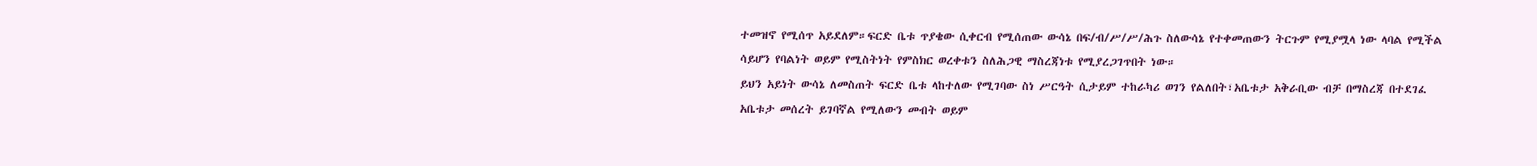ተመዝኖ የሚሰጥ አይደለም።ፍርድ ቤቱ ጥያቄው ሲቀርብ የሚሰጠው ውሳኔ በፍ/ብ/ሥ/ሥ/ሕጉ ስለውሳኔ የተቀመጠውን ትርጉም የሚያሟላ ነው ላባል የሚችል ሳይሆን የባልነት ወይም የሚስትነት የምስክር ወረቀቱን ስለሕጋዊ ማስረጃነቱ የሚያረጋገጥበት ነው።
ይህን አይነት ውሳኔ ለመስጠት ፍርድ ቤቱ ላከተለው የሚገባው ስነ ሥርዓት ሲታይም ተከራካሪ ወገን የልለበት፣አቤቱታ አቅራቢው ብቻ በማስረጃ በተደገፈ አቤቱታ መሰረት ይገባኛል የሚለውን መብት ወይም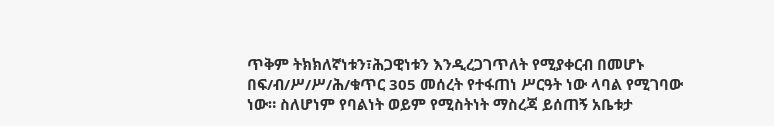ጥቅም ትክክለኛነቱን፣ሕጋዊነቱን እንዲረጋገጥለት የሚያቀርብ በመሆኑ በፍ/ብ/ሥ/ሥ/ሕ/ቁጥር 305 መሰረት የተፋጠነ ሥርዓት ነው ላባል የሚገባው ነው። ስለሆነም የባልነት ወይም የሚስትነት ማስረጃ ይሰጠኝ አቤቱታ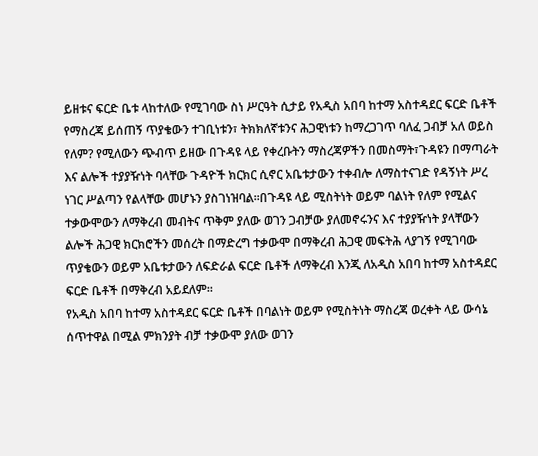ይዘቱና ፍርድ ቤቱ ላከተለው የሚገባው ስነ ሥርዓት ሲታይ የአዲስ አበባ ከተማ አስተዳደር ፍርድ ቤቶች የማስረጃ ይሰጠኝ ጥያቄውን ተገቢነቱን፣ ትክክለኛቱንና ሕጋዊነቱን ከማረጋገጥ ባለፈ ጋብቻ አለ ወይስ የለም? የሚለውን ጭብጥ ይዘው በጉዳዩ ላይ የቀረቡትን ማስረጃዎችን በመስማት፣ጉዳዩን በማጣራት እና ልሎች ተያያዥነት ባላቸው ጉዳዮች ክርክር ሲኖር አቤቱታውን ተቀብሎ ለማስተናገድ የዳኝነት ሥረ ነገር ሥልጣን የልላቸው መሆኑን ያስገነዝባል።በጉዳዩ ላይ ሚስትነት ወይም ባልነት የለም የሚልና ተቃውሞውን ለማቅረብ መብትና ጥቅም ያለው ወገን ጋብቻው ያለመኖሩንና እና ተያያዥነት ያላቸውን ልሎች ሕጋዊ ክርክሮችን መሰረት በማድረግ ተቃውሞ በማቅረብ ሕጋዊ መፍትሕ ላያገኝ የሚገባው ጥያቄውን ወይም አቤቱታውን ለፍድራል ፍርድ ቤቶች ለማቅረብ እንጂ ለአዲስ አበባ ከተማ አስተዳደር ፍርድ ቤቶች በማቅረብ አይደለም።
የአዲስ አበባ ከተማ አስተዳደር ፍርድ ቤቶች በባልነት ወይም የሚስትነት ማስረጃ ወረቀት ላይ ውሳኔ ሰጥተዋል በሚል ምክንያት ብቻ ተቃውሞ ያለው ወገን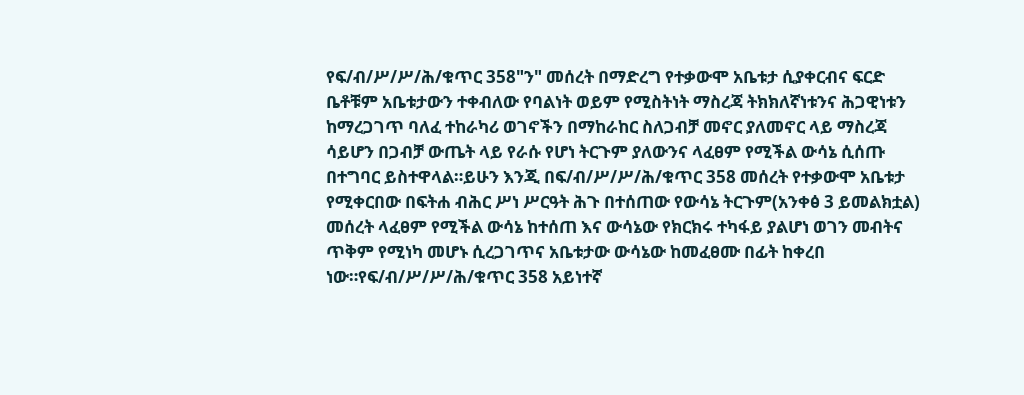የፍ/ብ/ሥ/ሥ/ሕ/ቁጥር 358"ን" መሰረት በማድረግ የተቃውሞ አቤቱታ ሲያቀርብና ፍርድ ቤቶቹም አቤቱታውን ተቀብለው የባልነት ወይም የሚስትነት ማስረጃ ትክክለኛነቱንና ሕጋዊነቱን ከማረጋገጥ ባለፈ ተከራካሪ ወገኖችን በማከራከር ስለጋብቻ መኖር ያለመኖር ላይ ማስረጃ ሳይሆን በጋብቻ ውጤት ላይ የራሱ የሆነ ትርጉም ያለውንና ላፈፀም የሚችል ውሳኔ ሲሰጡ በተግባር ይስተዋላል።ይሁን እንጂ በፍ/ብ/ሥ/ሥ/ሕ/ቁጥር 358 መሰረት የተቃውሞ አቤቱታ የሚቀርበው በፍትሐ ብሕር ሥነ ሥርዓት ሕጉ በተሰጠው የውሳኔ ትርጉም(አንቀፅ 3 ይመልክቷል) መሰረት ላፈፀም የሚችል ውሳኔ ከተሰጠ እና ውሳኔው የክርክሩ ተካፋይ ያልሆነ ወገን መብትና ጥቅም የሚነካ መሆኑ ሲረጋገጥና አቤቱታው ውሳኔው ከመፈፀሙ በፊት ከቀረበ ነው።የፍ/ብ/ሥ/ሥ/ሕ/ቁጥር 358 አይነተኛ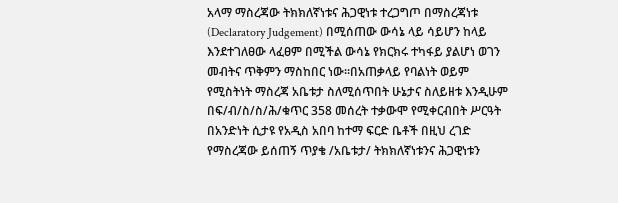አላማ ማስረጃው ትክክለኛነቱና ሕጋዊነቱ ተረጋግጦ በማስረጃነቱ (Declaratory Judgement) በሚሰጠው ውሳኔ ላይ ሳይሆን ከላይ እንደተገለፀው ላፈፀም በሚችል ውሳኔ የክርክሩ ተካፋይ ያልሆነ ወገን መብትና ጥቅምን ማስከበር ነው።በአጠቃላይ የባልነት ወይም የሚስትነት ማስረጃ አቤቱታ ስለሚሰጥበት ሁኔታና ስለይዘቱ እንዲሁም በፍ/ብ/ስ/ስ/ሕ/ቁጥር 358 መሰረት ተቃውሞ የሚቀርብበት ሥርዓት በአንድነት ሲታዩ የአዲስ አበባ ከተማ ፍርድ ቤቶች በዚህ ረገድ የማስረጃው ይሰጠኝ ጥያቄ /አቤቱታ/ ትክክለኛነቱንና ሕጋዊነቱን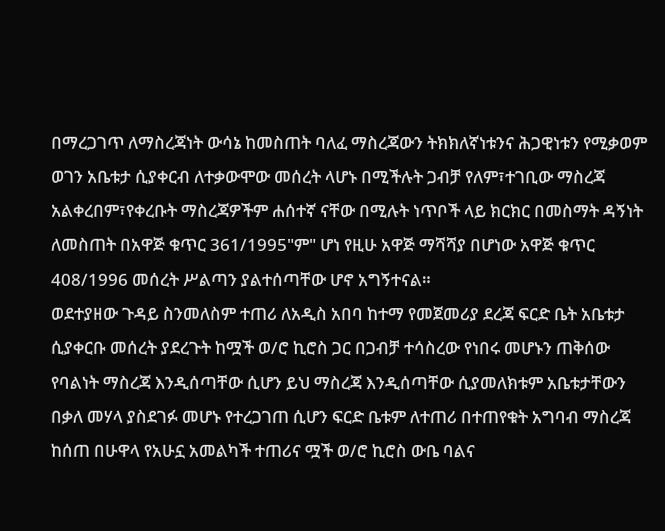በማረጋገጥ ለማስረጃነት ውሳኔ ከመስጠት ባለፈ ማስረጃውን ትክክለኛነቱንና ሕጋዊነቱን የሚቃወም ወገን አቤቱታ ሲያቀርብ ለተቃውሞው መሰረት ላሆኑ በሚችሉት ጋብቻ የለም፣ተገቢው ማስረጃ አልቀረበም፣የቀረቡት ማስረጃዎችም ሐሰተኛ ናቸው በሚሉት ነጥቦች ላይ ክርክር በመስማት ዳኝነት ለመስጠት በአዋጅ ቁጥር 361/1995"ም" ሆነ የዚሁ አዋጅ ማሻሻያ በሆነው አዋጅ ቁጥር 408/1996 መሰረት ሥልጣን ያልተሰጣቸው ሆኖ አግኝተናል።
ወደተያዘው ጉዳይ ስንመለስም ተጠሪ ለአዲስ አበባ ከተማ የመጀመሪያ ደረጃ ፍርድ ቤት አቤቱታ ሲያቀርቡ መሰረት ያደረጉት ከሟች ወ/ሮ ኪሮስ ጋር በጋብቻ ተሳስረው የነበሩ መሆኑን ጠቅሰው የባልነት ማስረጃ እንዲሰጣቸው ሲሆን ይህ ማስረጃ እንዲሰጣቸው ሲያመለክቱም አቤቱታቸውን በቃለ መሃላ ያስደገፉ መሆኑ የተረጋገጠ ሲሆን ፍርድ ቤቱም ለተጠሪ በተጠየቁት አግባብ ማስረጃ ከሰጠ በሁዋላ የአሁኗ አመልካች ተጠሪና ሟች ወ/ሮ ኪሮስ ውቤ ባልና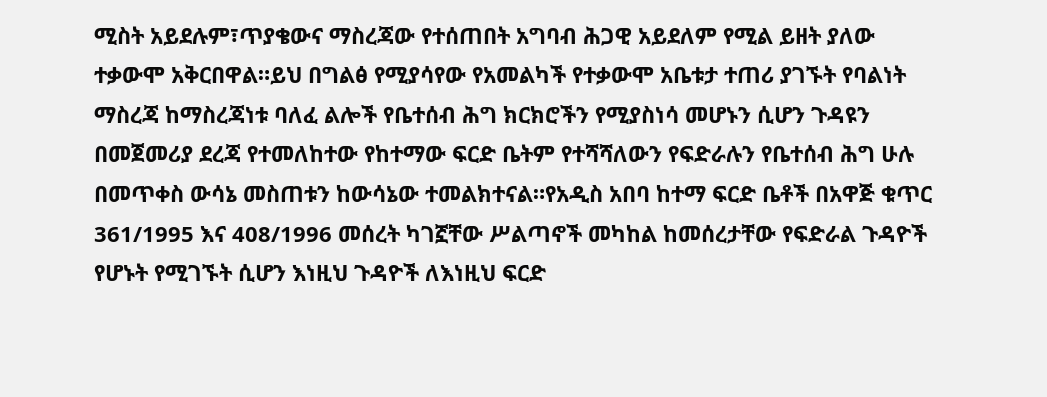ሚስት አይደሉም፣ጥያቄውና ማስረጃው የተሰጠበት አግባብ ሕጋዊ አይደለም የሚል ይዘት ያለው ተቃውሞ አቅርበዋል።ይህ በግልፅ የሚያሳየው የአመልካች የተቃውሞ አቤቱታ ተጠሪ ያገኙት የባልነት ማስረጃ ከማስረጃነቱ ባለፈ ልሎች የቤተሰብ ሕግ ክርክሮችን የሚያስነሳ መሆኑን ሲሆን ጉዳዩን በመጀመሪያ ደረጃ የተመለከተው የከተማው ፍርድ ቤትም የተሻሻለውን የፍድራሉን የቤተሰብ ሕግ ሁሉ በመጥቀስ ውሳኔ መስጠቱን ከውሳኔው ተመልክተናል።የአዲስ አበባ ከተማ ፍርድ ቤቶች በአዋጅ ቁጥር 361/1995 እና 408/1996 መሰረት ካገኟቸው ሥልጣኖች መካከል ከመሰረታቸው የፍድራል ጉዳዮች የሆኑት የሚገኙት ሲሆን እነዚህ ጉዳዮች ለእነዚህ ፍርድ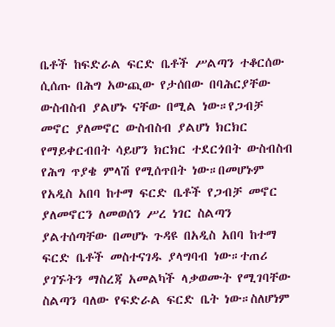ቤቶች ከፍድራል ፍርድ ቤቶች ሥልጣን ተቆርሰው ሲሰጡ በሕግ አውጪው የታሰበው በባሕርያቸው ውስብስብ ያልሆኑ ናቸው በሚል ነው።የጋብቻ መኖር ያለመኖር ውስብስብ ያልሆነ ክርክር የማይቀርብበት ሳይሆን ክርክር ተደርጎበት ውስብስብ የሕግ ጥያቄ ምላሽ የሚሰጥበት ነው።በመሆኑም የአዲስ አበባ ከተማ ፍርድ ቤቶች የጋብቻ መኖር ያለመኖርን ለመወሰን ሥረ ነገር ስልጣን ያልተሰጣቸው በመሆኑ ጉዳዩ በአዲስ አበባ ከተማ ፍርድ ቤቶች መስተናገዱ ያላግባብ ነው።ተጠሪ ያገኙትን ማስረጃ አመልካች ላቃወሙት የሚገባቸው ስልጣን ባለው የፍድራል ፍርድ ቤት ነው።ስለሆነም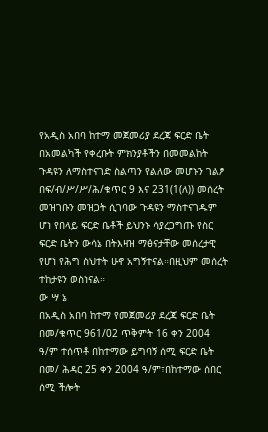የአዲስ አበባ ከተማ መጀመሪያ ደረጃ ፍርድ ቤት በአመልካች የቀረቡት ምክንያቶችን በመመልከት ጉዳዩን ለማስተናገድ ስልጣን የልለው መሆኑን ገልፆ በፍ/ብ/ሥ/ሥ/ሕ/ቁጥር 9 እና 231(1(ለ)) መሰረት መዝገቡን መዝጋት ሲገባው ጉዳዩን ማስተናገዱም ሆነ የበላይ ፍርድ ቤቶች ይህንኑ ሳያረጋግጡ የስር ፍርድ ቤትን ውሳኔ በትእዛዝ ማፅናታቸው መሰረታዊ የሆነ የሕግ ስህተት ሁኖ አግኝተናል።በዚህም መሰረት ተከታዩን ወስነናል።
ው ሣ ኔ
በአዲስ አበባ ከተማ የመጀመሪያ ደረጃ ፍርድ ቤት በመ/ቁጥር 961/02 ጥቅምት 16 ቀን 2004 ዓ/ም ተሰጥቶ በከተማው ይግባኝ ሰሚ ፍርድ ቤት በመ/ ሕዳር 25 ቀን 2004 ዓ/ም፣በከተማው ሰበር ሰሚ ችሎት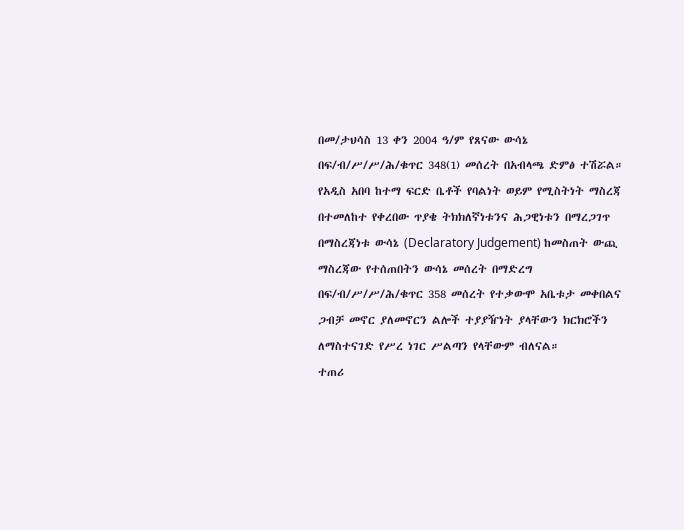በመ/ታህሳስ 13 ቀን 2004 ዓ/ም የጸናው ውሳኔ በፍ/ብ/ሥ/ሥ/ሕ/ቁጥር 348(1) መሰረት በአብላጫ ድምፅ ተሽሯል።
የአዲስ አበባ ከተማ ፍርድ ቤቶች የባልነት ወይም የሚስትነት ማስረጃ በተመለከተ የቀረበው ጥያቄ ትክክለኛነቱንና ሕጋዊነቱን በማረጋገጥ በማስረጃነቱ ውሳኔ (Declaratory Judgement) ከመስጠት ውጪ ማስረጃው የተሰጠበትን ውሳኔ መሰረት በማድረግ በፍ/ብ/ሥ/ሥ/ሕ/ቁጥር 358 መሰረት የተቃውሞ አቤቱታ መቀበልና ጋብቻ መኖር ያለመኖርን ልሎች ተያያዥነት ያላቸውን ክርክሮችን ለማስተናገድ የሥረ ነገር ሥልጣን የላቸውም ብለናል።
ተጠሪ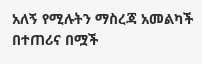አለኝ የሚሉትን ማስረጃ አመልካች በተጠሪና በሟች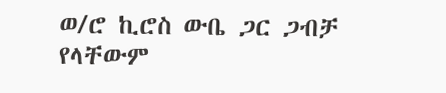ወ/ሮ ኪሮስ ውቤ ጋር ጋብቻ የላቸውም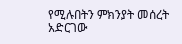የሚሉበትን ምክንያት መሰረት አድርገው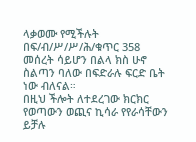ላቃወሙ የሚችሉት በፍ/ብ/ሥ/ሥ/ሕ/ቁጥር 358 መሰረት ሳይሆን በልላ ክስ ሁኖ ስልጣን ባለው በፍድራሉ ፍርድ ቤት ነው ብለናል።
በዚህ ችሎት ለተደረገው ክርክር የወጣውን ወጪና ኪሳራ የየራሳቸውን ይቻሉ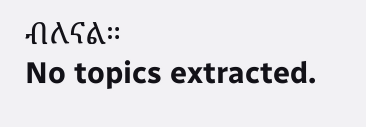ብለናል።
No topics extracted.